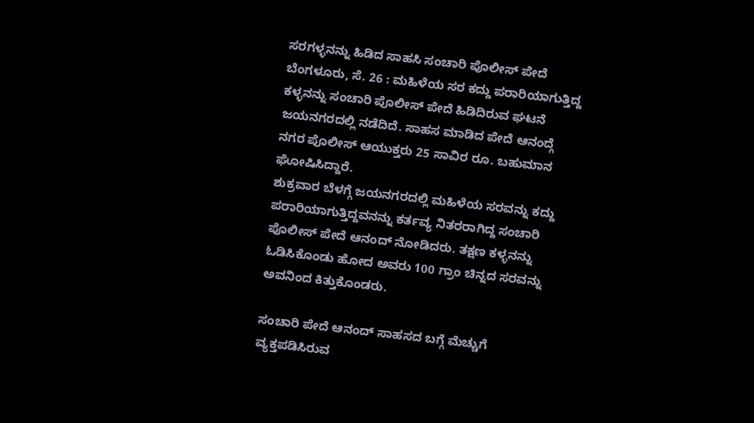ಸರಗಳ್ಳನನ್ನು ಹಿಡಿದ ಸಾಹಸಿ ಸಂಚಾರಿ ಪೊಲೀಸ್ ಪೇದೆ
ಬೆಂಗಳೂರು, ಸೆ. 26 : ಮಹಿಳೆಯ ಸರ ಕದ್ದು ಪರಾರಿಯಾಗುತ್ತಿದ್ದ ಕಳ್ಳನನ್ನು ಸಂಚಾರಿ ಪೊಲೀಸ್ ಪೇದೆ ಹಿಡಿದಿರುವ ಘಟನೆ ಜಯನಗರದಲ್ಲಿ ನಡೆದಿದೆ. ಸಾಹಸ ಮಾಡಿದ ಪೇದೆ ಆನಂದ್ಗೆ ನಗರ ಪೊಲೀಸ್ ಆಯುಕ್ತರು 25 ಸಾವಿರ ರೂ. ಬಹುಮಾನ ಘೋಷಿಸಿದ್ದಾರೆ.
ಶುಕ್ರವಾರ ಬೆಳಗ್ಗೆ ಜಯನಗರದಲ್ಲಿ ಮಹಿಳೆಯ ಸರವನ್ನು ಕದ್ದು ಪರಾರಿಯಾಗುತ್ತಿದ್ದವನನ್ನು ಕರ್ತವ್ಯ ನಿತರರಾಗಿದ್ದ ಸಂಚಾರಿ ಪೊಲೀಸ್ ಪೇದೆ ಆನಂದ್ ನೋಡಿದರು. ತಕ್ಷಣ ಕಳ್ಳನನ್ನು ಓಡಿಸಿಕೊಂಡು ಹೋದ ಅವರು 100 ಗ್ರಾಂ ಚಿನ್ನದ ಸರವನ್ನು ಅವನಿಂದ ಕಿತ್ತುಕೊಂಡರು.

ಸಂಚಾರಿ ಪೇದೆ ಆನಂದ್ ಸಾಹಸದ ಬಗ್ಗೆ ಮೆಚ್ಚುಗೆ ವ್ಯಕ್ತಪಡಿಸಿರುವ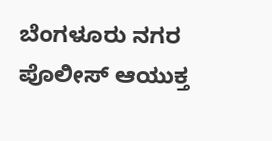ಬೆಂಗಳೂರು ನಗರ ಪೊಲೀಸ್ ಆಯುಕ್ತ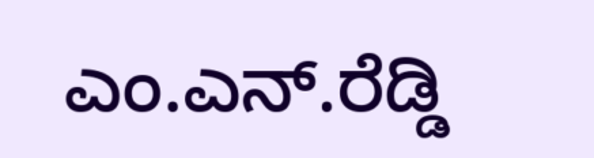ಎಂ.ಎನ್.ರೆಡ್ಡಿ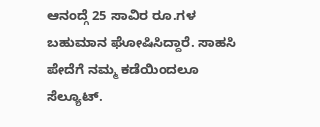ಆನಂದ್ಗೆ 25 ಸಾವಿರ ರೂ.ಗಳ ಬಹುಮಾನ ಘೋಷಿಸಿದ್ದಾರೆ. ಸಾಹಸಿ ಪೇದೆಗೆ ನಮ್ಮ ಕಡೆಯಿಂದಲೂ ಸೆಲ್ಯೂಟ್.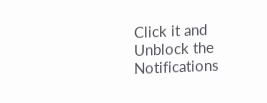Click it and Unblock the Notifications